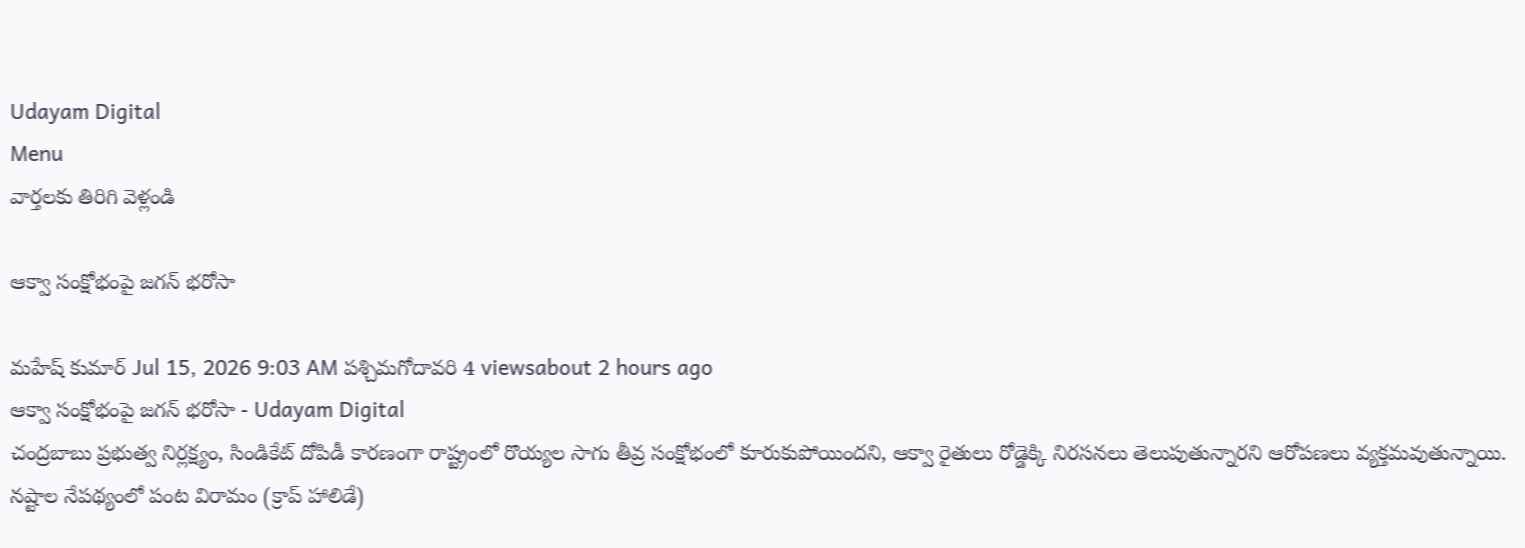Udayam Digital
Menu
వార్తలకు తిరిగి వెళ్లండి

ఆక్వా సంక్షోభంపై జగన్ భరోసా

మహేష్ కుమార్ Jul 15, 2026 9:03 AM పశ్చిమగోదావరి 4 viewsabout 2 hours ago
ఆక్వా సంక్షోభంపై జగన్ భరోసా - Udayam Digital
చంద్రబాబు ప్రభుత్వ నిర్లక్ష్యం, సిండికేట్ దోపిడీ కారణంగా రాష్ట్రంలో రొయ్యల సాగు తీవ్ర సంక్షోభంలో కూరుకుపోయిందని, ఆక్వా రైతులు రోడ్డెక్కి నిరసనలు తెలుపుతున్నారని ఆరోపణలు వ్యక్తమవుతున్నాయి. నష్టాల నేపథ్యంలో పంట విరామం (క్రాప్ హాలిడే)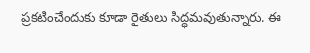ప్రకటించేందుకు కూడా రైతులు సిద్ధమవుతున్నారు. ఈ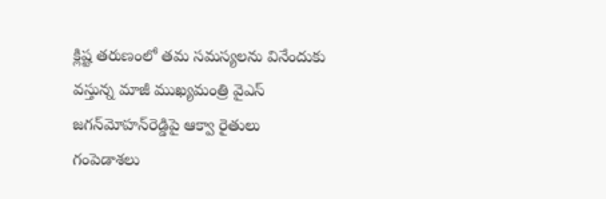క్లిష్ట తరుణంలో తమ సమస్యలను వినేందుకు వస్తున్న మాజీ ముఖ్యమంత్రి వైఎస్ జగన్‌మోహన్‌రెడ్డిపై ఆక్వా రైతులు గంపెడాశలు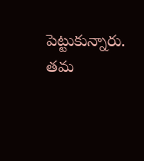పెట్టుకున్నారు. తమ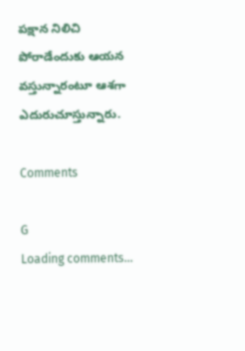పక్షాన నిలిచి పోరాడేందుకు ఆయన వస్తున్నారంటూ ఆశగా ఎదురుచూస్తున్నారు.

Comments

G
Loading comments...